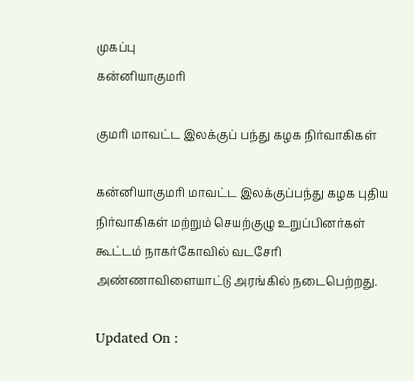முகப்பு
கன்னியாகுமரி

குமரி மாவட்ட இலக்குப் பந்து கழக நிர்வாகிகள்

கன்னியாகுமரி மாவட்ட இலக்குப்பந்து கழக புதிய நிர்வாகிகள் மற்றும் செயற்குழு உறுப்பினர்கள் கூட்டம் நாகர்கோவில் வடசேரி அண்ணாவிளையாட்டு அரங்கில் நடைபெற்றது.

Updated On :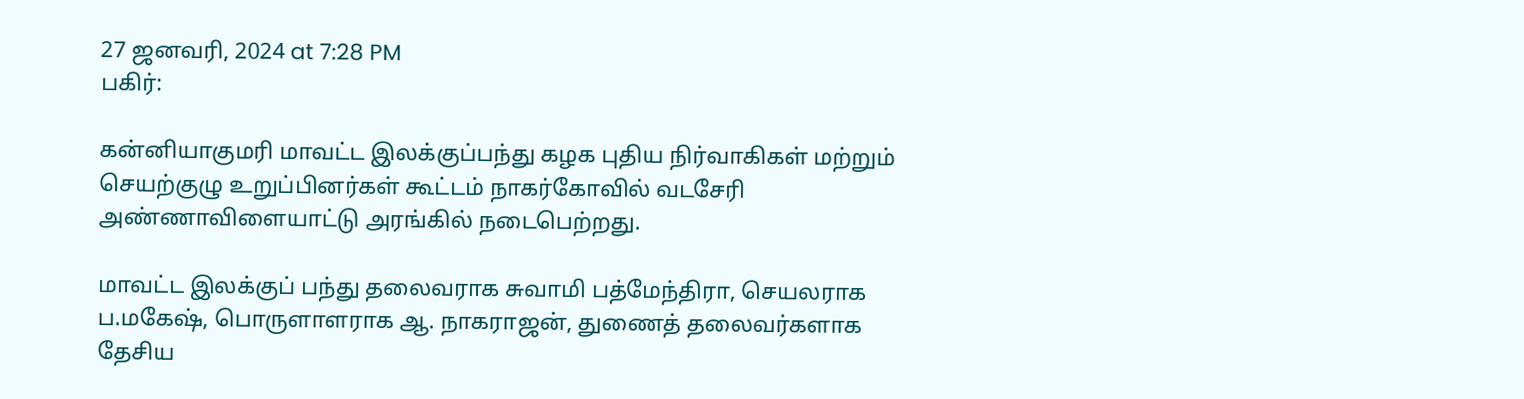27 ஜனவரி, 2024 at 7:28 PM
பகிர்:

கன்னியாகுமரி மாவட்ட இலக்குப்பந்து கழக புதிய நிர்வாகிகள் மற்றும் செயற்குழு உறுப்பினர்கள் கூட்டம் நாகர்கோவில் வடசேரி அண்ணாவிளையாட்டு அரங்கில் நடைபெற்றது.

மாவட்ட இலக்குப் பந்து தலைவராக சுவாமி பத்மேந்திரா, செயலராக ப.மகேஷ், பொருளாளராக ஆ. நாகராஜன், துணைத் தலைவர்களாக தேசிய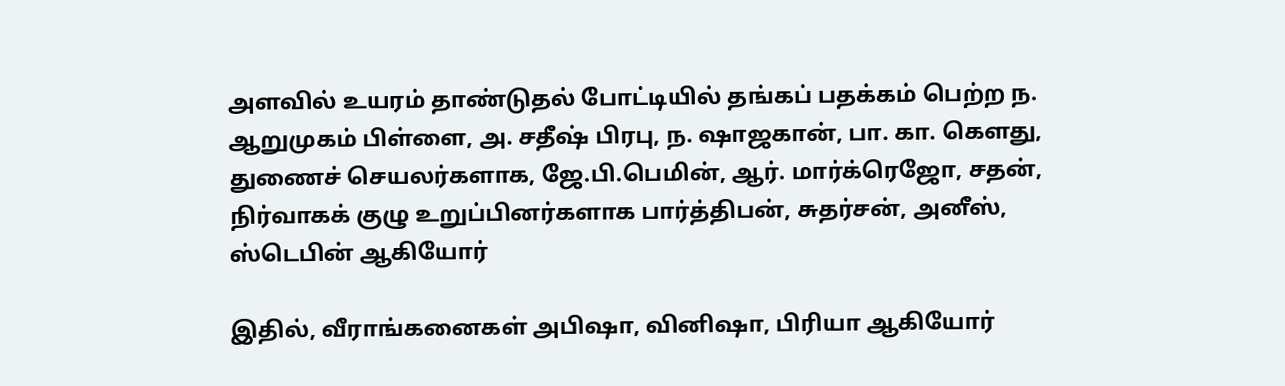அளவில் உயரம் தாண்டுதல் போட்டியில் தங்கப் பதக்கம் பெற்ற ந. ஆறுமுகம் பிள்ளை, அ. சதீஷ் பிரபு, ந. ஷாஜகான், பா. கா. கௌது, துணைச் செயலர்களாக, ஜே.பி.பெமின், ஆர். மார்க்ரெஜோ, சதன், நிர்வாகக் குழு உறுப்பினர்களாக பார்த்திபன், சுதர்சன், அனீஸ், ஸ்டெபின் ஆகியோர்

இதில், வீராங்கனைகள் அபிஷா, வினிஷா, பிரியா ஆகியோர்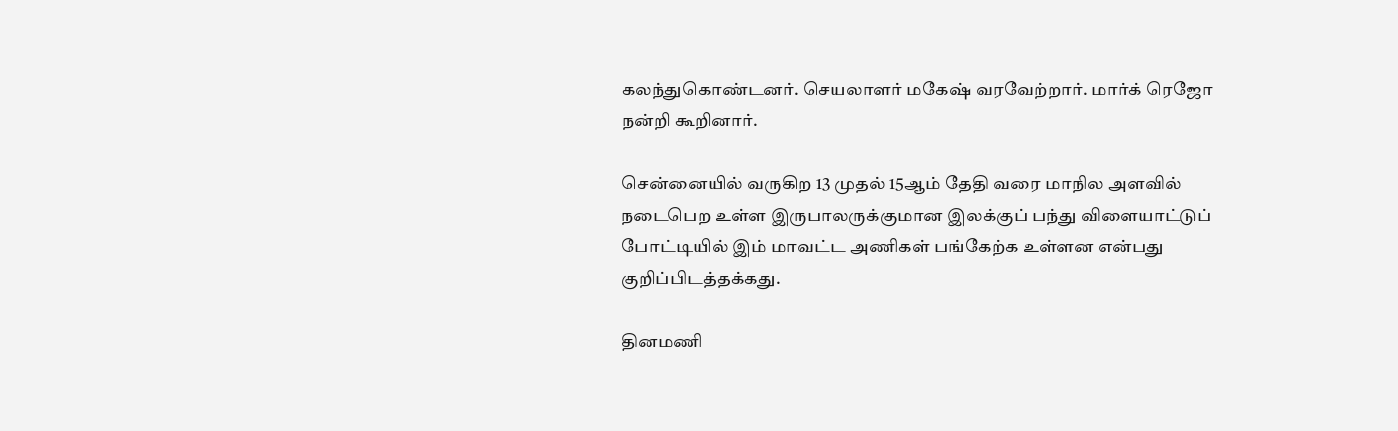கலந்துகொண்டனர். செயலாளர் மகேஷ் வரவேற்றார். மார்க் ரெஜோ நன்றி கூறினார்.

சென்னையில் வருகிற 13 முதல் 15ஆம் தேதி வரை மாநில அளவில் நடைபெற உள்ள இருபாலருக்குமான இலக்குப் பந்து விளையாட்டுப் போட்டியில் இம் மாவட்ட அணிகள் பங்கேற்க உள்ளன என்பது குறிப்பிடத்தக்கது.

தினமணி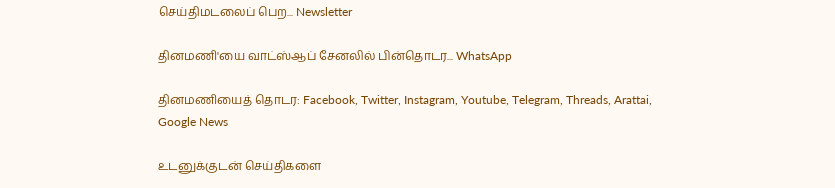செய்திமடலைப் பெற... Newsletter

தினமணி'யை வாட்ஸ்ஆப் சேனலில் பின்தொடர... WhatsApp

தினமணியைத் தொடர: Facebook, Twitter, Instagram, Youtube, Telegram, Threads, Arattai, Google News

உடனுக்குடன் செய்திகளை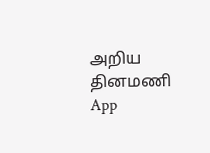அறிய தினமணி App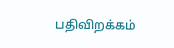பதிவிறக்கம்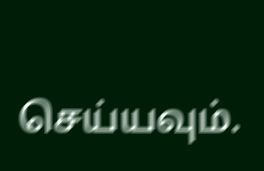செய்யவும்.